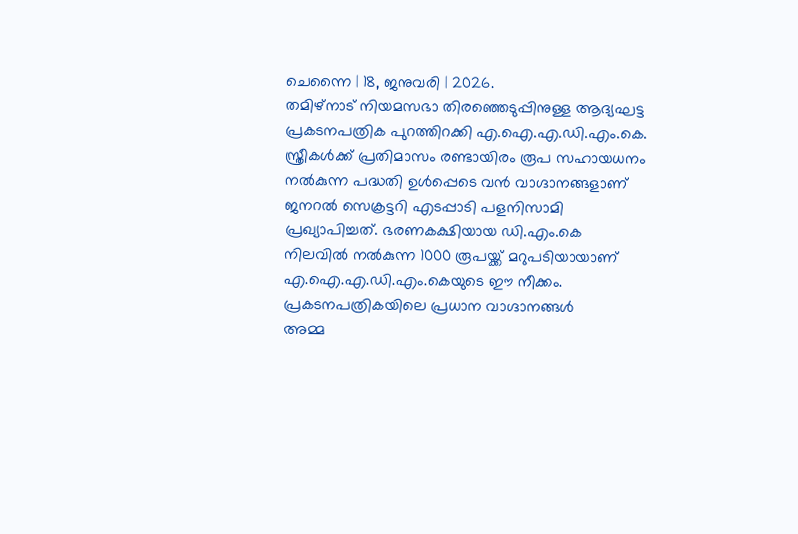ചെന്നൈ | 18, ജനുവരി | 2026.
തമിഴ്നാട് നിയമസഭാ തിരഞ്ഞെടുപ്പിനുള്ള ആദ്യഘട്ട പ്രകടനപത്രിക പുറത്തിറക്കി എ.ഐ.എ.ഡി.എം.കെ. സ്ത്രീകൾക്ക് പ്രതിമാസം രണ്ടായിരം രൂപ സഹായധനം നൽകുന്ന പദ്ധതി ഉൾപ്പെടെ വൻ വാഗ്ദാനങ്ങളാണ് ജനറൽ സെക്രട്ടറി എടപ്പാടി പളനിസാമി പ്രഖ്യാപിച്ചത്. ഭരണകക്ഷിയായ ഡി.എം.കെ നിലവിൽ നൽകുന്ന 1000 രൂപയ്ക്ക് മറുപടിയായാണ് എ.ഐ.എ.ഡി.എം.കെയുടെ ഈ നീക്കം.
പ്രകടനപത്രികയിലെ പ്രധാന വാഗ്ദാനങ്ങൾ
അമ്മ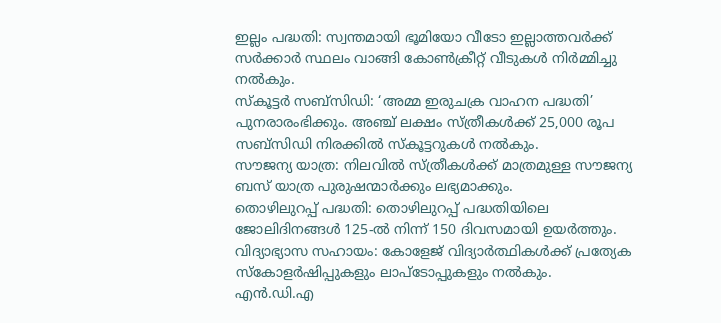ഇല്ലം പദ്ധതി: സ്വന്തമായി ഭൂമിയോ വീടോ ഇല്ലാത്തവർക്ക് സർക്കാർ സ്ഥലം വാങ്ങി കോൺക്രീറ്റ് വീടുകൾ നിർമ്മിച്ചു നൽകും.
സ്കൂട്ടർ സബ്സിഡി: ‘അമ്മ ഇരുചക്ര വാഹന പദ്ധതി’ പുനരാരംഭിക്കും. അഞ്ച് ലക്ഷം സ്ത്രീകൾക്ക് 25,000 രൂപ സബ്സിഡി നിരക്കിൽ സ്കൂട്ടറുകൾ നൽകും.
സൗജന്യ യാത്ര: നിലവിൽ സ്ത്രീകൾക്ക് മാത്രമുള്ള സൗജന്യ ബസ് യാത്ര പുരുഷന്മാർക്കും ലഭ്യമാക്കും.
തൊഴിലുറപ്പ് പദ്ധതി: തൊഴിലുറപ്പ് പദ്ധതിയിലെ ജോലിദിനങ്ങൾ 125-ൽ നിന്ന് 150 ദിവസമായി ഉയർത്തും.
വിദ്യാഭ്യാസ സഹായം: കോളേജ് വിദ്യാർത്ഥികൾക്ക് പ്രത്യേക സ്കോളർഷിപ്പുകളും ലാപ്ടോപ്പുകളും നൽകും.
എൻ.ഡി.എ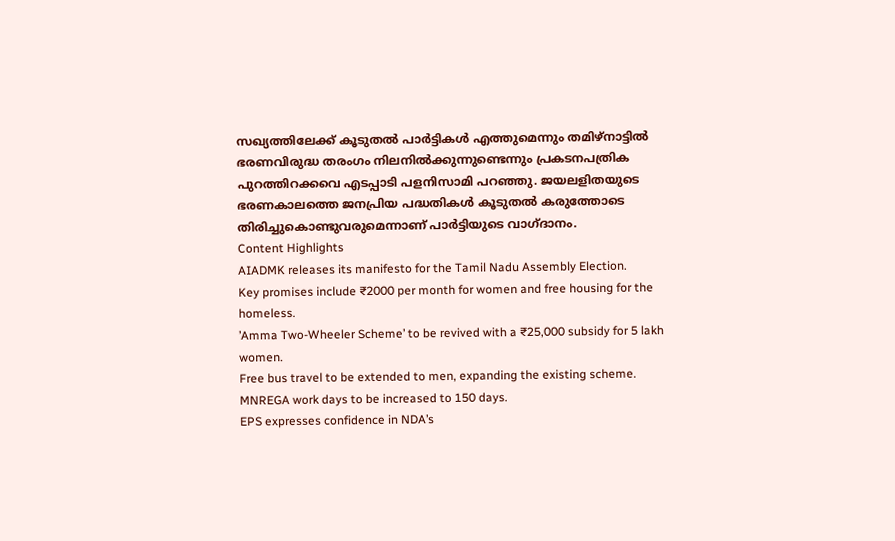സഖ്യത്തിലേക്ക് കൂടുതൽ പാർട്ടികൾ എത്തുമെന്നും തമിഴ്നാട്ടിൽ ഭരണവിരുദ്ധ തരംഗം നിലനിൽക്കുന്നുണ്ടെന്നും പ്രകടനപത്രിക പുറത്തിറക്കവെ എടപ്പാടി പളനിസാമി പറഞ്ഞു. ജയലളിതയുടെ ഭരണകാലത്തെ ജനപ്രിയ പദ്ധതികൾ കൂടുതൽ കരുത്തോടെ തിരിച്ചുകൊണ്ടുവരുമെന്നാണ് പാർട്ടിയുടെ വാഗ്ദാനം.
Content Highlights
AIADMK releases its manifesto for the Tamil Nadu Assembly Election.
Key promises include ₹2000 per month for women and free housing for the homeless.
’Amma Two-Wheeler Scheme’ to be revived with a ₹25,000 subsidy for 5 lakh women.
Free bus travel to be extended to men, expanding the existing scheme.
MNREGA work days to be increased to 150 days.
EPS expresses confidence in NDA’s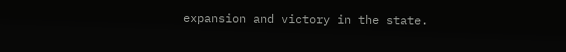expansion and victory in the state.